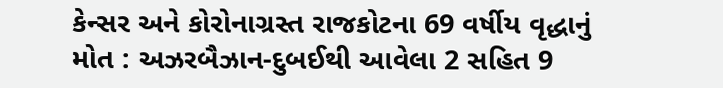કેન્સર અને કોરોનાગ્રસ્ત રાજકોટના 69 વર્ષીય વૃદ્ધાનું મોત : અઝરબૈઝાન-દુબઈથી આવેલા 2 સહિત 9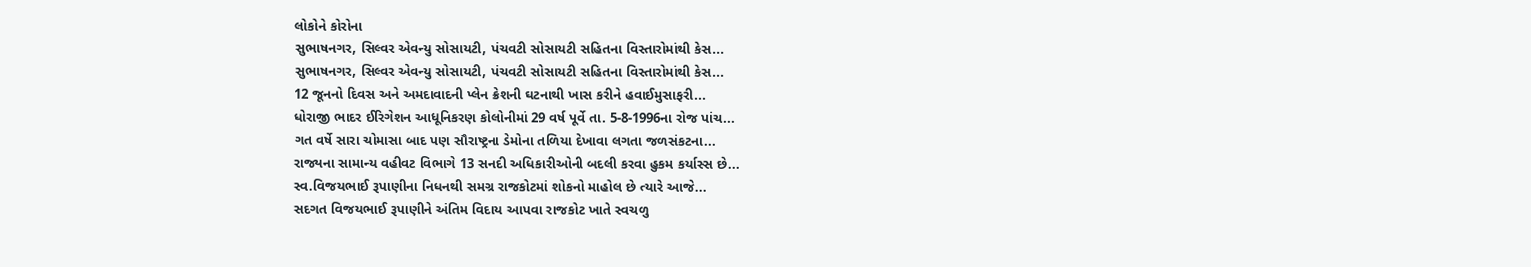લોકોને કોરોના
સુભાષનગર, સિલ્વર એવન્યુ સોસાયટી, પંચવટી સોસાયટી સહિતના વિસ્તારોમાંથી કેસ...
સુભાષનગર, સિલ્વર એવન્યુ સોસાયટી, પંચવટી સોસાયટી સહિતના વિસ્તારોમાંથી કેસ...
12 જૂનનો દિવસ અને અમદાવાદની પ્લેન ક્રેશની ઘટનાથી ખાસ કરીને હવાઈમુસાફરી...
ધોરાજી ભાદર ઈરિગેશન આધૂનિકરણ કોલોનીમાં 29 વર્ષ પૂર્વે તા. 5-8-1996ના રોજ પાંચ...
ગત વર્ષે સારા ચોમાસા બાદ પણ સૌરાષ્ટ્રના ડેમોના તળિયા દેખાવા લગતા જળસંકટના...
રાજ્યના સામાન્ય વહીવટ વિભાગે 13 સનદી અધિકારીઓની બદલી કરવા હુકમ કર્યાસ્સ છે...
સ્વ.વિજયભાઈ રૂપાણીના નિધનથી સમગ્ર રાજકોટમાં શોકનો માહોલ છે ત્યારે આજે...
સદગત વિજયભાઈ રૂપાણીને અંતિમ વિદાય આપવા રાજકોટ ખાતે સ્વચળુ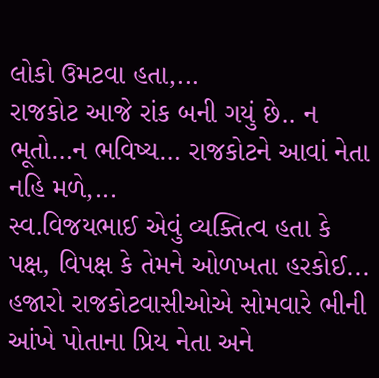લોકો ઉમટવા હતા,...
રાજકોટ આજે રાંક બની ગયું છે.. ન ભૂતો…ન ભવિષ્ય… રાજકોટને આવાં નેતા નહિ મળે,...
સ્વ.વિજયભાઈ એવું વ્યક્તિત્વ હતા કે પક્ષ, વિપક્ષ કે તેમને ઓળખતા હરકોઈ...
હજારો રાજકોટવાસીઓએ સોમવારે ભીની આંખે પોતાના પ્રિય નેતા અને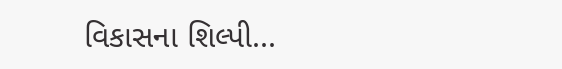વિકાસના શિલ્પી...